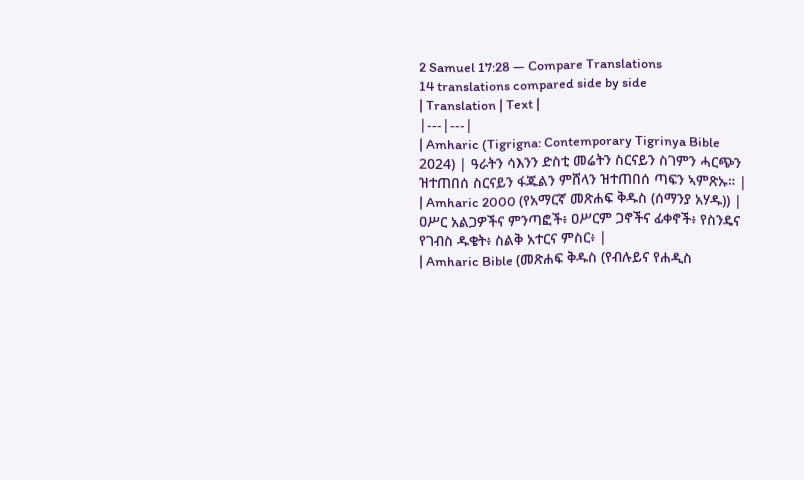2 Samuel 17:28 — Compare Translations
14 translations compared side by side
| Translation | Text |
|---|---|
| Amharic (Tigrigna: Contemporary Tigrinya Bible 2024) | ዓራትን ሳእንን ድስቲ መሬትን ስርናይን ስገምን ሓርጭን ዝተጠበሰ ስርናይን ፋጁልን ምሸላን ዝተጠበሰ ጣፍን ኣምጽኡ። |
| Amharic 2000 (የአማርኛ መጽሐፍ ቅዱስ (ሰማንያ አሃዱ)) | ዐሥር አልጋዎችና ምንጣፎች፥ ዐሥርም ጋኖችና ፊቀኖች፥ የስንዴና የገብስ ዱቄት፥ ስልቅ አተርና ምስር፥ |
| Amharic Bible (መጽሐፍ ቅዱስ (የብሉይና የሐዲስ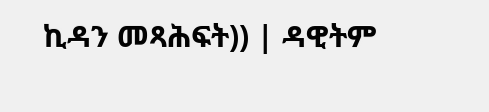ኪዳን መጻሕፍት)) | ዳዊትም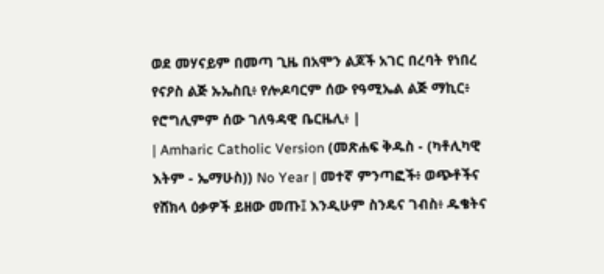ወደ መሃናይም በመጣ ጊዜ በአሞን ልጆች አገር በረባት የነበረ የናዖስ ልጅ ኡኤስቢ፥ የሎዶባርም ሰው የዓሚኤል ልጅ ማኪር፥ የሮግሊምም ሰው ገለዓዳዊ ቤርዜሊ፥ |
| Amharic Catholic Version (መጽሐፍ ቅዱስ - (ካቶሊካዊ እትም - ኤማሁስ)) No Year | መተኛ ምንጣፎች፥ ወጭቶችና የሸክላ ዕቃዎች ይዘው መጡ፤ እንዲሁም ስንዴና ገብስ፥ ዱቄትና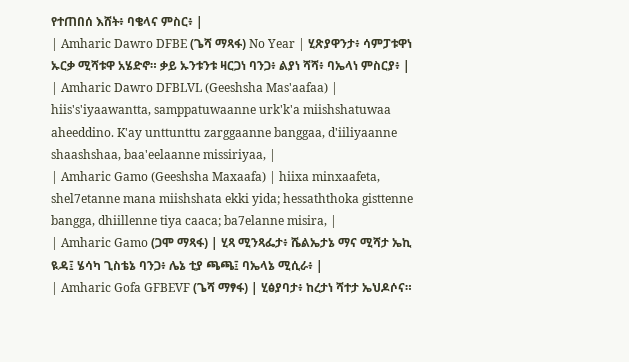የተጠበሰ እሸት፥ ባቄላና ምስር፥ |
| Amharic Dawro DFBE (ጌሻ ማጻፋ) No Year | ሂጽያዋንታ፥ ሳምፓቱዋነ ኡርቃ ሚሻቱዋ አሄድኖ። ቃይ ኡንቱንቱ ዛርጋነ ባንጋ፥ ልያነ ሻሻ፥ ባኤላነ ምስርያ፥ |
| Amharic Dawro DFBLVL (Geeshsha Mas'aafaa) | hiis's'iyaawantta, samppatuwaanne urk'k'a miishshatuwaa aheeddino. K'ay unttunttu zarggaanne banggaa, d'iiliyaanne shaashshaa, baa'eelaanne missiriyaa, |
| Amharic Gamo (Geeshsha Maxaafa) | hiixa minxaafeta, shel7etanne mana miishshata ekki yida; hessaththoka gisttenne bangga, dhiillenne tiya caaca; ba7elanne misira, |
| Amharic Gamo (ጋሞ ማጻፋ) | ሂጻ ሚንጻፌታ፥ ሼልኤታኔ ማና ሚሻታ ኤኪ ዪዳ፤ ሄሳካ ጊስቴኔ ባንጋ፥ ሌኔ ቲያ ጫጫ፤ ባኤላኔ ሚሲራ፥ |
| Amharic Gofa GFBEVF (ጌሻ ማፃፋ) | ሂፅያባታ፥ ከረታነ ሻተታ ኤህዶሶና።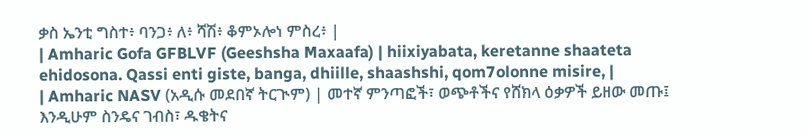ቃስ ኤንቲ ግስተ፥ ባንጋ፥ ለ፥ ሻሽ፥ ቆምኦሎነ ምስረ፥ |
| Amharic Gofa GFBLVF (Geeshsha Maxaafa) | hiixiyabata, keretanne shaateta ehidosona. Qassi enti giste, banga, dhiille, shaashshi, qom7olonne misire, |
| Amharic NASV (አዲሱ መደበኛ ትርጒም) | መተኛ ምንጣፎች፣ ወጭቶችና የሸክላ ዕቃዎች ይዘው መጡ፤ እንዲሁም ስንዴና ገብስ፣ ዱቄትና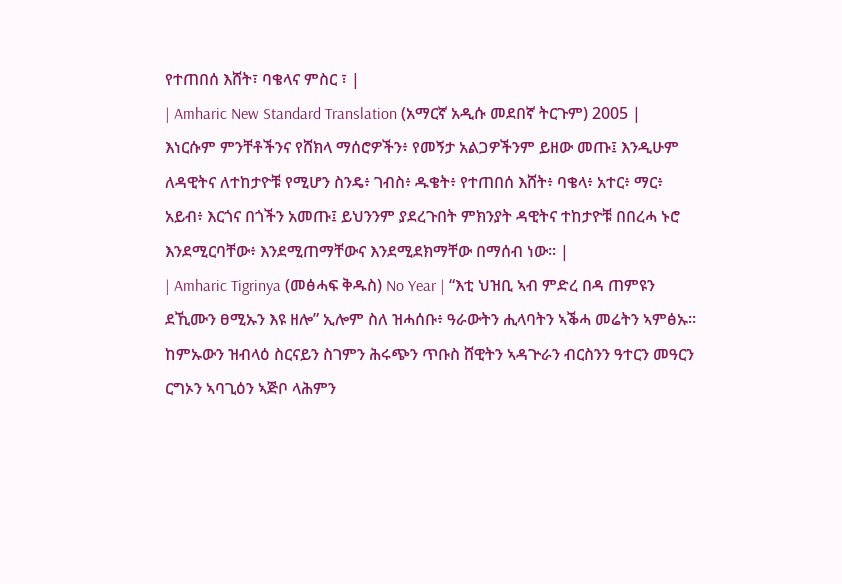የተጠበሰ እሸት፣ ባቄላና ምስር ፣ |
| Amharic New Standard Translation (አማርኛ አዲሱ መደበኛ ትርጉም) 2005 | እነርሱም ምንቸቶችንና የሸክላ ማሰሮዎችን፥ የመኝታ አልጋዎችንም ይዘው መጡ፤ እንዲሁም ለዳዊትና ለተከታዮቹ የሚሆን ስንዴ፥ ገብስ፥ ዱቄት፥ የተጠበሰ እሸት፥ ባቄላ፥ አተር፥ ማር፥ አይብ፥ እርጎና በጎችን አመጡ፤ ይህንንም ያደረጉበት ምክንያት ዳዊትና ተከታዮቹ በበረሓ ኑሮ እንደሚርባቸው፥ እንደሚጠማቸውና እንደሚደክማቸው በማሰብ ነው። |
| Amharic Tigrinya (መፅሓፍ ቅዱስ) No Year | “እቲ ህዝቢ ኣብ ምድረ በዳ ጠምዩን ደኺሙን ፀሚኡን እዩ ዘሎ” ኢሎም ስለ ዝሓሰቡ፥ ዓራውትን ሒላባትን ኣቕሓ መሬትን ኣምፅኡ። ከምኡውን ዝብላዕ ስርናይን ስገምን ሕሩጭን ጥቡስ ሸዊትን ኣዳጕራን ብርስንን ዓተርን መዓርን ርግኦን ኣባጊዕን ኣጅቦ ላሕምን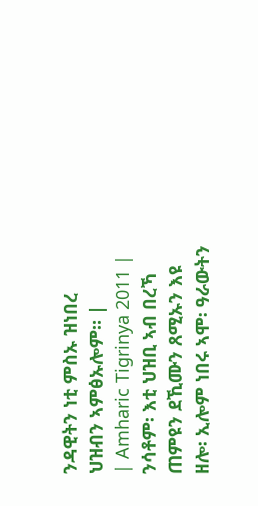ንዳዊትን ነቲ ምስኡ ዝነበረ ህዝብን ኣምፅኡሎም። |
| Amharic Tigrinya 2011 | ንሳቶም፡ እቲ ህዝቢ ኣብ በረኻ ጠምዩን ደኺሙን ጸሚኡን እዩ ዘሎ፡ ኢሎም ነበሩ ኣሞ፡ ዓራውትን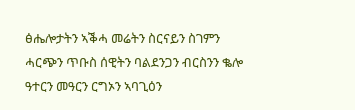ፅሔሎታትን ኣቕሓ መሬትን ስርናይን ስገምን ሓርጭን ጥቡስ ሰዊትን ባልደንጋን ብርስንን ቈሎ ዓተርን መዓርን ርግኦን ኣባጊዕን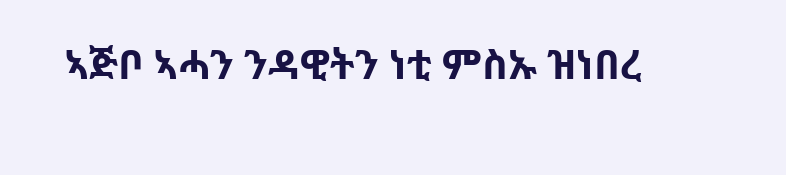ኣጅቦ ኣሓን ንዳዊትን ነቲ ምስኡ ዝነበረ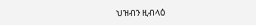ህዝብን ዚብላዕ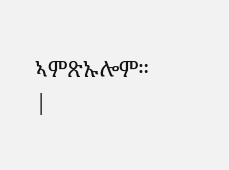ኣምጽኡሎም። |